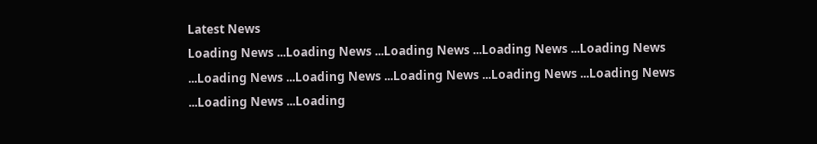Latest News
Loading News ...Loading News ...Loading News ...Loading News ...Loading News ...Loading News ...Loading News ...Loading News ...Loading News ...Loading News ...Loading News ...Loading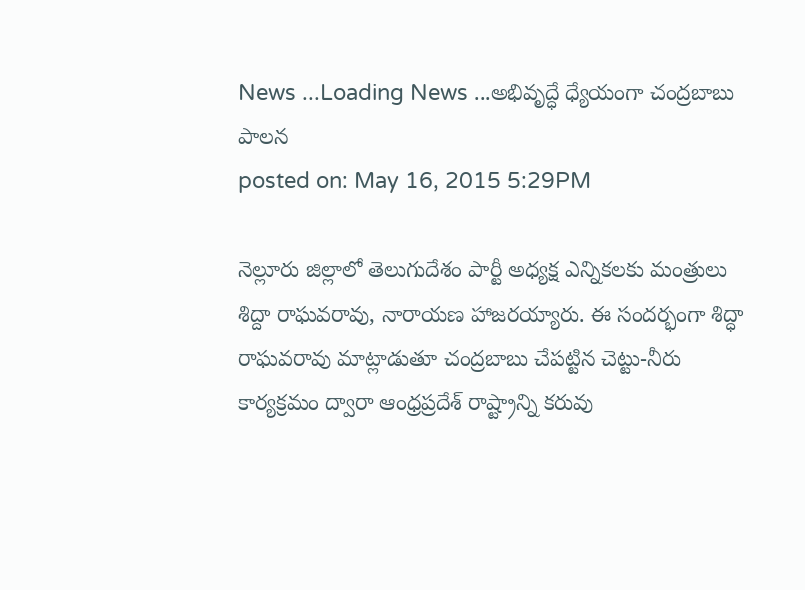News ...Loading News ...అభివృద్ధే ధ్యేయంగా చంద్రబాబు పాలన
posted on: May 16, 2015 5:29PM

నెల్లూరు జిల్లాలో తెలుగుదేశం పార్టీ అధ్యక్ష ఎన్నికలకు మంత్రులు శిద్దా రాఘవరావు, నారాయణ హాజరయ్యారు. ఈ సందర్భంగా శిద్ధా రాఘవరావు మాట్లాడుతూ చంద్రబాబు చేపట్టిన చెట్టు-నీరు కార్యక్రమం ద్వారా ఆంధ్రప్రదేశ్ రాష్ట్రాన్ని కరువు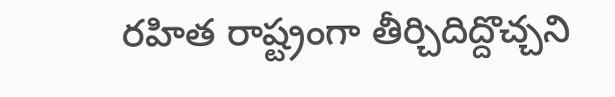రహిత రాష్ట్రంగా తీర్చిదిద్దొచ్చని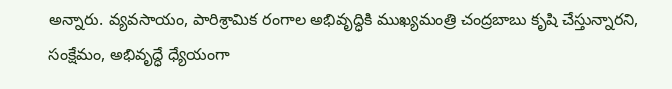అన్నారు. వ్యవసాయం, పారిశ్రామిక రంగాల అభివృద్ధికి ముఖ్యమంత్రి చంద్రబాబు కృషి చేస్తున్నారని, సంక్షేమం, అభివృద్ధే ధ్యేయంగా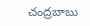చంద్రబాబు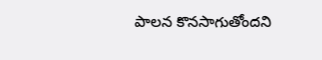పాలన కొనసాగుతోందని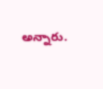అన్నారు.